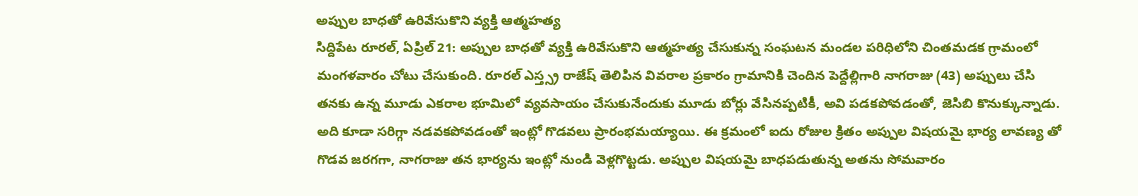అప్పుల బాధతో ఉరివేసుకొని వ్యక్తి ఆత్మహత్య
సిద్దిపేట రూరల్, ఏప్రిల్ 21: అప్పుల బాధతో వ్యక్తి ఉరివేసుకొని ఆత్మహత్య చేసుకున్న సంఘటన మండల పరిధిలోని చింతమడక గ్రామంలో మంగళవారం చోటు చేసుకుంది. రూరల్ ఎస్త్స్ర రాజేష్ తెలిపిన వివరాల ప్రకారం గ్రామానికి చెందిన పెద్దేల్లిగారి నాగరాజు (43) అప్పులు చేసి తనకు ఉన్న మూడు ఎకరాల భూమిలో వ్యవసాయం చేసుకునేందుకు మూడు బోర్లు వేసినప్పటికీ, అవి పడకపోవడంతో, జెసిబి కొనుక్కున్నాడు.
అది కూడా సరిగ్గా నడవకపోవడంతో ఇంట్లో గొడవలు ప్రారంభమయ్యాయి. ఈ క్రమంలో ఐదు రోజుల క్రితం అప్పుల విషయమై భార్య లావణ్య తో గొడవ జరగగా, నాగరాజు తన భార్యను ఇంట్లో నుండి వెళ్లగొట్టడు. అప్పుల విషయమై బాధపడుతున్న అతను సోమవారం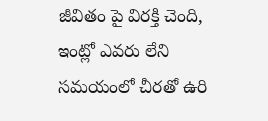జీవితం పై విరక్తి చెంది, ఇంట్లో ఎవరు లేని సమయంలో చీరతో ఉరి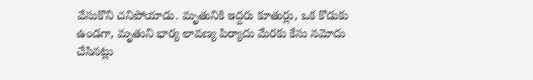వేసుకొని చనిపోయాడు. మృతునికి ఇద్దరు కూతుర్లు, ఒక కొడుకు ఉండగా, మృతుని భార్య లావణ్య పిర్యాదు మేరకు కేసు నమోదు చేసినట్లు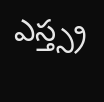ఎస్త్స్ర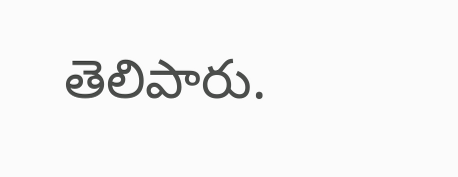తెలిపారు.